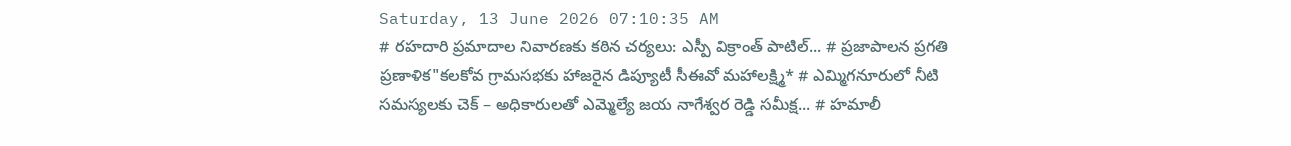Saturday, 13 June 2026 07:10:35 AM
# రహదారి ప్రమాదాల నివారణకు కఠిన చర్యలు: ఎస్పీ విక్రాంత్ పాటిల్... # ప్రజాపాలన ప్రగతి ప్రణాళిక"కలకోవ గ్రామసభకు హాజరైన డిప్యూటీ సీఈవో మహాలక్ష్మి* # ఎమ్మిగనూరులో నీటి సమస్యలకు చెక్ – అధికారులతో ఎమ్మెల్యే జయ నాగేశ్వర రెడ్డి సమీక్ష... # హమాలీ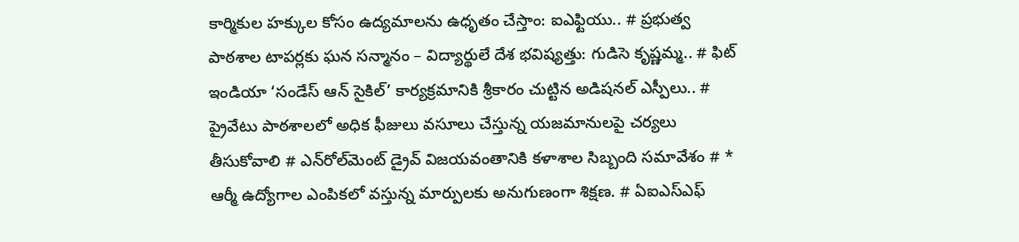కార్మికుల హక్కుల కోసం ఉద్యమాలను ఉధృతం చేస్తాం: ఐఎఫ్టియు.. # ప్రభుత్వ పాఠశాల టాపర్లకు ఘన సన్మానం – విద్యార్థులే దేశ భవిష్యత్తు: గుడిసె కృష్ణమ్మ.. # ఫిట్ ఇండియా ‘సండేస్ ఆన్ సైకిల్’ కార్యక్రమానికి శ్రీకారం చుట్టిన అడిషనల్ ఎస్పీలు.. # ప్రైవేటు పాఠశాలలో అధిక ఫీజులు వసూలు చేస్తున్న యజమానులపై చర్యలు తీసుకోవాలి # ఎన్‌రోల్‌మెంట్ డ్రైవ్ విజయవంతానికి కళాశాల సిబ్బంది సమావేశం # * ఆర్మీ ఉద్యోగాల ఎంపికలో వస్తున్న మార్పులకు అనుగుణంగా శిక్షణ. # ఏఐఎస్ఎఫ్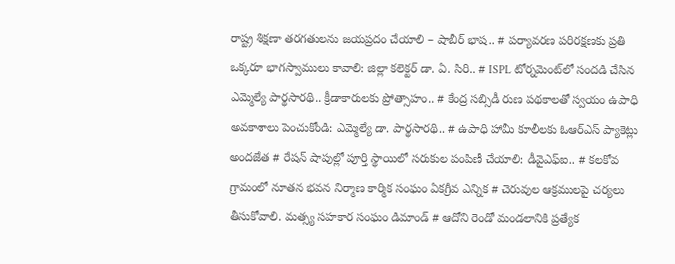రాష్ట్ర శిక్షణా తరగతులను జయప్రదం చేయాలి – షాబీర్ భాష.. # పర్యావరణ పరిరక్షణకు ప్రతి ఒక్కరూ భాగస్వాములు కావాలి: జిల్లా కలెక్టర్ డా. ఏ. సిరి.. # ISPL టోర్నమెంట్‌లో సందడి చేసిన ఎమ్మెల్యే పార్థసారథి.. క్రీడాకారులకు ప్రోత్సాహం.. # కేంద్ర సబ్సిడీ రుణ పథకాలతో స్వయం ఉపాధి అవకాశాలు పెంచుకోండి: ఎమ్మెల్యే డా. పార్థసారథి.. # ఉపాధి హామీ కూలీలకు ఓఆర్ఎస్ ప్యాకెట్లు అందజేత # రేషన్ షాపుల్లో పూర్తి స్థాయిలో సరుకుల పంపిణీ చేయాలి: డీవైఎఫ్‌ఐ.. # కలకోవ గ్రామంలో నూతన భవన నిర్మాణ కార్మిక సంఘం ఏకగ్రీవ ఎన్నిక # చెరువుల ఆక్రములపై చర్యలు తీసుకోవాలి. మత్స్య సహకార సంఘం డిమాండ్ # ఆదోని రెండో మండలానికి ప్రత్యేక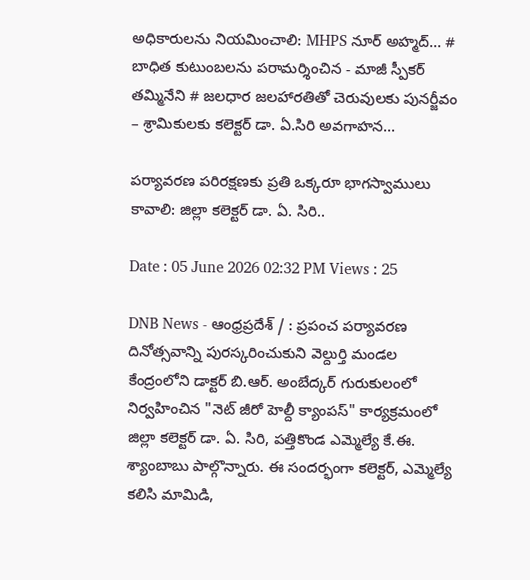అధికారులను నియమించాలి: MHPS నూర్ అహ్మద్... # బాధిత కుటుంబలను పరామర్శించిన - మాజీ స్పీకర్ తమ్మినేని # జలధార జలహారతితో చెరువులకు పునర్జీవం – శ్రామికులకు కలెక్టర్ డా. ఏ.సిరి అవగాహన...

పర్యావరణ పరిరక్షణకు ప్రతి ఒక్కరూ భాగస్వాములు కావాలి: జిల్లా కలెక్టర్ డా. ఏ. సిరి..

Date : 05 June 2026 02:32 PM Views : 25

DNB News - ఆంధ్రప్రదేశ్ / : ప్రపంచ పర్యావరణ దినోత్సవాన్ని పురస్కరించుకుని వెల్దుర్తి మండల కేంద్రంలోని డాక్టర్ బి.ఆర్. అంబేద్కర్ గురుకులంలో నిర్వహించిన "నెట్ జీరో హెల్దీ క్యాంపస్" కార్యక్రమంలో జిల్లా కలెక్టర్ డా. ఏ. సిరి, పత్తికొండ ఎమ్మెల్యే కే.ఈ. శ్యాంబాబు పాల్గొన్నారు. ఈ సందర్భంగా కలెక్టర్, ఎమ్మెల్యే కలిసి మామిడి,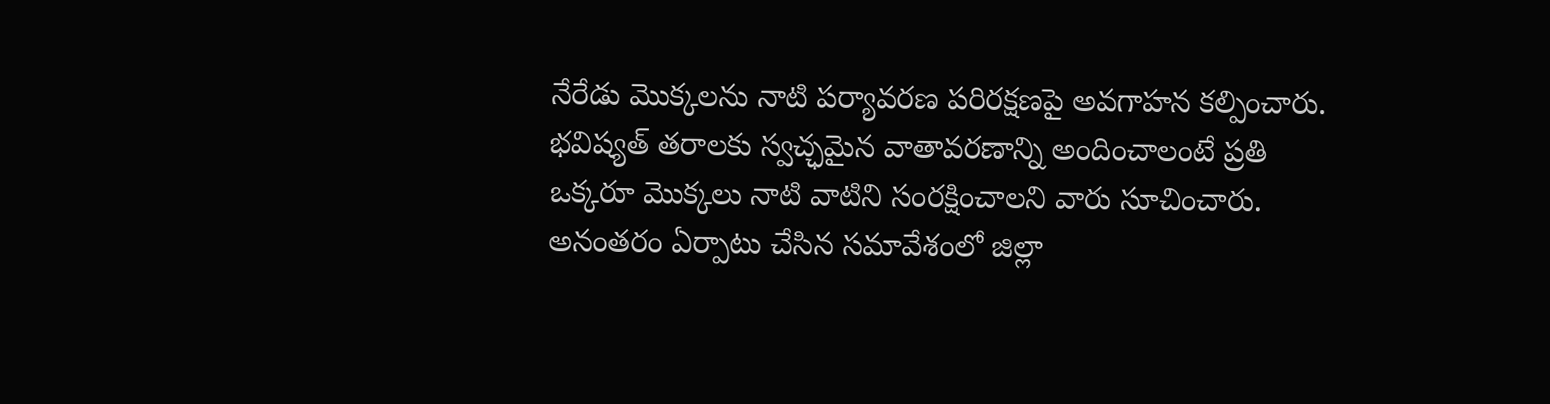నేరేడు మొక్కలను నాటి పర్యావరణ పరిరక్షణపై అవగాహన కల్పించారు. భవిష్యత్ తరాలకు స్వచ్ఛమైన వాతావరణాన్ని అందించాలంటే ప్రతి ఒక్కరూ మొక్కలు నాటి వాటిని సంరక్షించాలని వారు సూచించారు. అనంతరం ఏర్పాటు చేసిన సమావేశంలో జిల్లా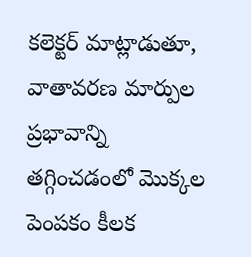కలెక్టర్ మాట్లాడుతూ, వాతావరణ మార్పుల ప్రభావాన్ని తగ్గించడంలో మొక్కల పెంపకం కీలక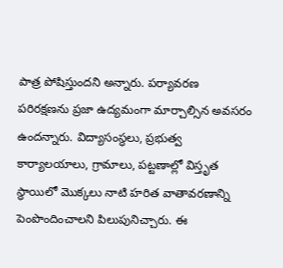పాత్ర పోషిస్తుందని అన్నారు. పర్యావరణ పరిరక్షణను ప్రజా ఉద్యమంగా మార్చాల్సిన అవసరం ఉందన్నారు. విద్యాసంస్థలు, ప్రభుత్వ కార్యాలయాలు, గ్రామాలు, పట్టణాల్లో విస్తృత స్థాయిలో మొక్కలు నాటి హరిత వాతావరణాన్ని పెంపొందించాలని పిలుపునిచ్చారు. ఈ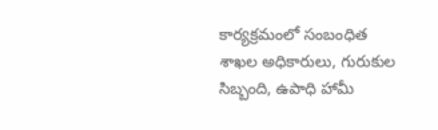కార్యక్రమంలో సంబంధిత శాఖల అధికారులు, గురుకుల సిబ్బంది, ఉపాధి హామీ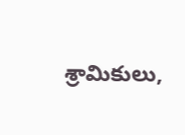శ్రామికులు,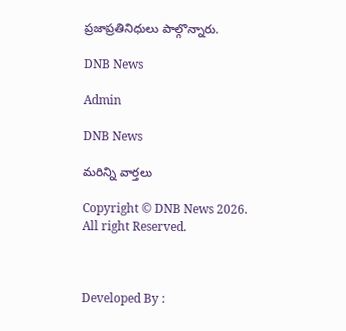ప్రజాప్రతినిధులు పాల్గొన్నారు.

DNB News

Admin

DNB News

మరిన్ని వార్తలు

Copyright © DNB News 2026. All right Reserved.



Developed By :